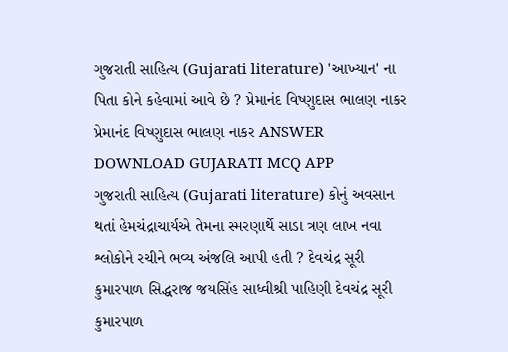ગુજરાતી સાહિત્ય (Gujarati literature) 'આખ્યાન' ના પિતા કોને કહેવામાં આવે છે ? પ્રેમાનંદ વિષ્ણુદાસ ભાલણ નાકર પ્રેમાનંદ વિષ્ણુદાસ ભાલણ નાકર ANSWER DOWNLOAD GUJARATI MCQ APP
ગુજરાતી સાહિત્ય (Gujarati literature) કોનું અવસાન થતાં હેમચંદ્રાચાર્યએ તેમના સ્મરણાર્થે સાડા ત્રણ લાખ નવા શ્લોકોને રચીને ભવ્ય અંજલિ આપી હતી ? દેવચંદ્ર સૂરી કુમારપાળ સિદ્ધરાજ જયસિંહ સાધ્વીશ્રી પાહિણી દેવચંદ્ર સૂરી કુમારપાળ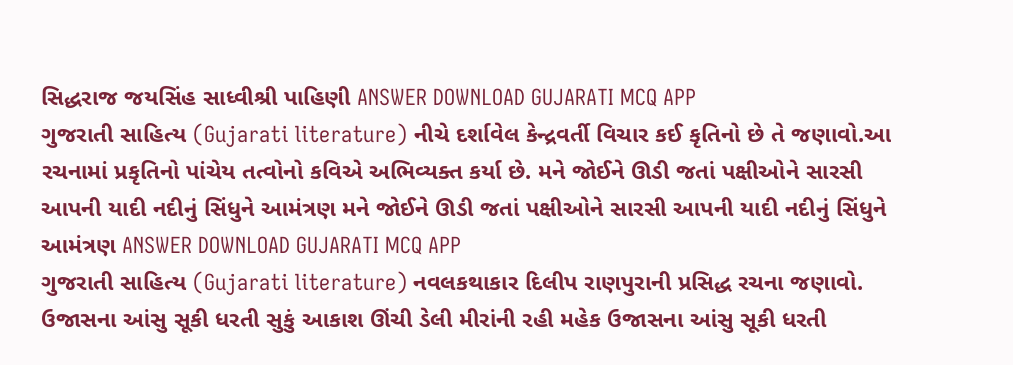સિદ્ધરાજ જયસિંહ સાધ્વીશ્રી પાહિણી ANSWER DOWNLOAD GUJARATI MCQ APP
ગુજરાતી સાહિત્ય (Gujarati literature) નીચે દર્શાવેલ કેન્દ્રવર્તી વિચાર કઈ કૃતિનો છે તે જણાવો.આ રચનામાં પ્રકૃતિનો પાંચેય તત્વોનો કવિએ અભિવ્યક્ત કર્યા છે. મને જોઈને ઊડી જતાં પક્ષીઓને સારસી આપની યાદી નદીનું સિંધુને આમંત્રણ મને જોઈને ઊડી જતાં પક્ષીઓને સારસી આપની યાદી નદીનું સિંધુને આમંત્રણ ANSWER DOWNLOAD GUJARATI MCQ APP
ગુજરાતી સાહિત્ય (Gujarati literature) નવલકથાકાર દિલીપ રાણપુરાની પ્રસિદ્ધ રચના જણાવો. ઉજાસના આંસુ સૂકી ધરતી સુકું આકાશ ઊંચી ડેલી મીરાંની રહી મહેક ઉજાસના આંસુ સૂકી ધરતી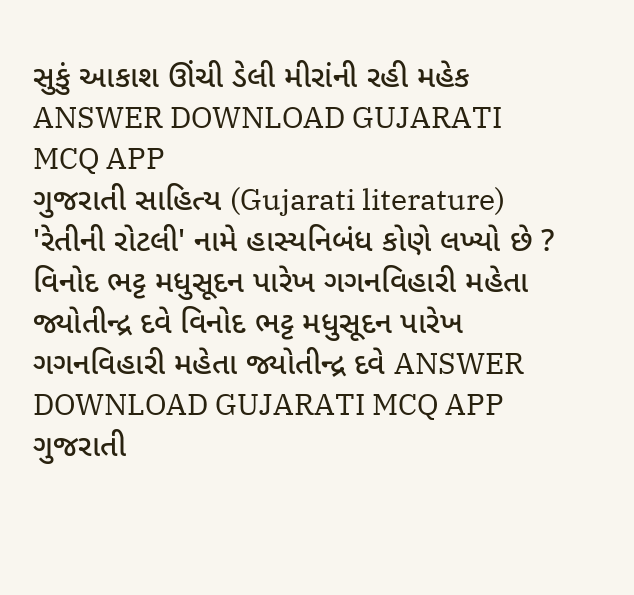સુકું આકાશ ઊંચી ડેલી મીરાંની રહી મહેક ANSWER DOWNLOAD GUJARATI MCQ APP
ગુજરાતી સાહિત્ય (Gujarati literature) 'રેતીની રોટલી' નામે હાસ્યનિબંધ કોણે લખ્યો છે ? વિનોદ ભટ્ટ મધુસૂદન પારેખ ગગનવિહારી મહેતા જ્યોતીન્દ્ર દવે વિનોદ ભટ્ટ મધુસૂદન પારેખ ગગનવિહારી મહેતા જ્યોતીન્દ્ર દવે ANSWER DOWNLOAD GUJARATI MCQ APP
ગુજરાતી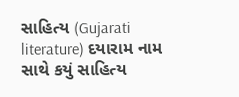સાહિત્ય (Gujarati literature) દયારામ નામ સાથે કયું સાહિત્ય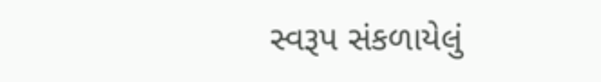સ્વરૂપ સંકળાયેલું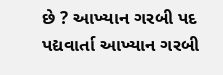છે ? આખ્યાન ગરબી પદ પદ્યવાર્તા આખ્યાન ગરબી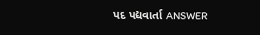પદ પદ્યવાર્તા ANSWER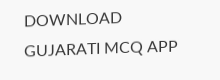DOWNLOAD GUJARATI MCQ APP